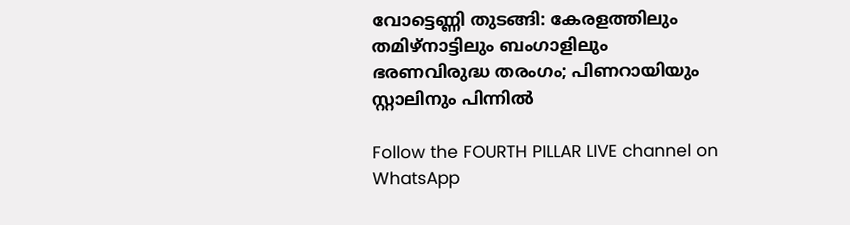വോട്ടെണ്ണി തുടങ്ങി: കേരളത്തിലും തമിഴ്‌നാട്ടിലും ബംഗാളിലും ഭരണവിരുദ്ധ തരംഗം; പിണറായിയും സ്റ്റാലിനും പിന്നിൽ

Follow the FOURTH PILLAR LIVE channel on WhatsApp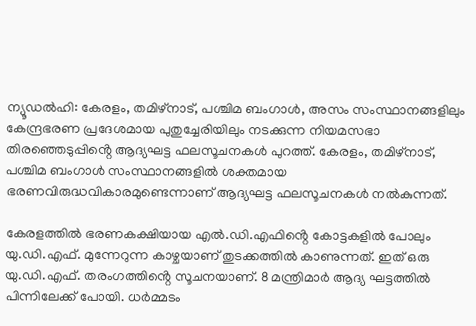ന്യൂഡൽഹി: കേരളം, തമിഴ്നാട്, പശ്ചിമ ബംഗാൾ, അസം സംസ്ഥാനങ്ങളിലും കേന്ദ്രഭരണ പ്രദേശമായ പുതുച്ചേരിയിലും നടക്കുന്ന നിയമസഭാ തിരഞ്ഞെടുപ്പിൻ്റെ ആദ്യഘട്ട ഫലസൂചനകൾ പുറത്ത്. കേരളം, തമിഴ്‌നാട്, പശ്ചിമ ബംഗാൾ സംസ്ഥാനങ്ങളിൽ ശക്തമായ ഭരണവിരുദ്ധവികാരമുണ്ടെന്നാണ് ആദ്യഘട്ട ഫലസൂചനകൾ നൽകുന്നത്.

കേരളത്തിൽ ഭരണകക്ഷിയായ എൽ.ഡി.എഫിൻ്റെ കോട്ടകളിൽ പോലും യു.ഡി.എഫ്. മുന്നേറുന്ന കാഴ്ചയാണ് തുടക്കത്തിൽ കാണുന്നത്. ഇത് ഒരു യു.ഡി.എഫ്. തരംഗത്തിൻ്റെ സൂചനയാണ്. 8 മന്ത്രിമാ‍‌ർ ആദ്യ ഘട്ടത്തിൽ പിന്നിലേക്ക് പോയി. ധർമ്മടം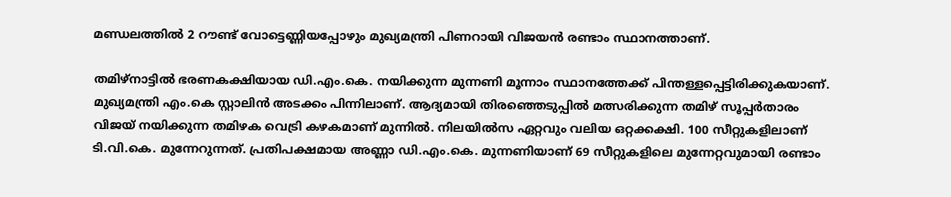മണ്ഡലത്തിൽ 2 റൗണ്ട് വോട്ടെണ്ണിയപ്പോഴും മുഖ്യമന്ത്രി പിണറായി വിജയൻ രണ്ടാം സ്ഥാനത്താണ്.

തമിഴ്‌നാട്ടിൽ ഭരണകക്ഷിയായ ഡി.എം.കെ. നയിക്കുന്ന മുന്നണി മൂന്നാം സ്ഥാനത്തേക്ക് പിന്തള്ളപ്പെട്ടിരിക്കുകയാണ്. മുഖ്യമന്ത്രി എം.കെ സ്റ്റാലിൻ അടക്കം പിന്നിലാണ്. ആദ്യമായി തിരഞ്ഞെടുപ്പിൽ മത്സരിക്കുന്ന തമിഴ്‌ സൂപ്പർതാരം വിജയ് നയിക്കുന്ന തമിഴക വെട്രി കഴകമാണ് മുന്നിൽ. നിലയിൽസ ഏറ്റവും വലിയ ഒറ്റക്കക്ഷി. 100 സീറ്റുകളിലാണ് ടി.വി.കെ. മുന്നേറുന്നത്. പ്രതിപക്ഷമായ അണ്ണാ ഡി.എം.കെ. മുന്നണിയാണ് 69 സീറ്റുകളിലെ മുന്നേറ്റവുമായി രണ്ടാം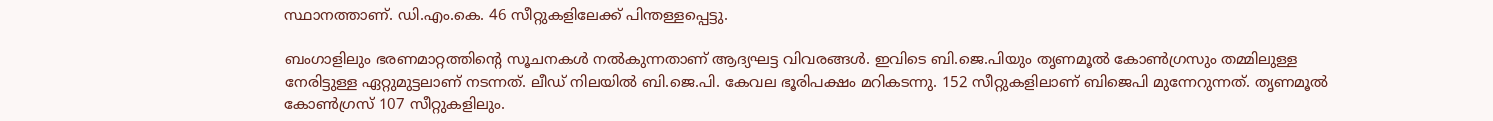സ്ഥാനത്താണ്. ഡി.എം.കെ. 46 സീറ്റുകളിലേക്ക് പിന്തള്ളപ്പെട്ടു.

ബംഗാളിലും ഭരണമാറ്റത്തിൻ്റെ സൂചനകൾ നൽകുന്നതാണ് ആദ്യഘട്ട വിവരങ്ങൾ. ഇവിടെ ബി.ജെ.പിയും തൃണമൂൽ കോൺഗ്രസും തമ്മിലുള്ള നേരിട്ടുള്ള ഏറ്റുമുട്ടലാണ് നടന്നത്. ലീഡ് നിലയിൽ ബി.ജെ.പി. കേവല ഭൂരിപക്ഷം മറികടന്നു. 152 സീറ്റുകളിലാണ് ബിജെപി മുന്നേറുന്നത്. തൃണമൂൽ കോൺഗ്രസ് 107 സീറ്റുകളിലും.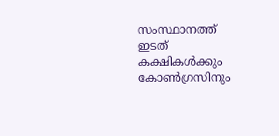സംസ്ഥാനത്ത് ഇടത് കക്ഷികൾക്കും കോൺഗ്രസിനും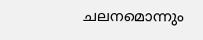ചലനമൊന്നും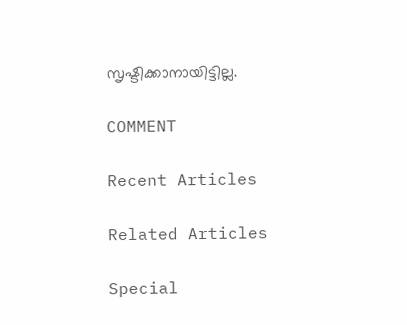സൃഷ്ടിക്കാനായിട്ടില്ല.

COMMENT

Recent Articles

Related Articles

Special